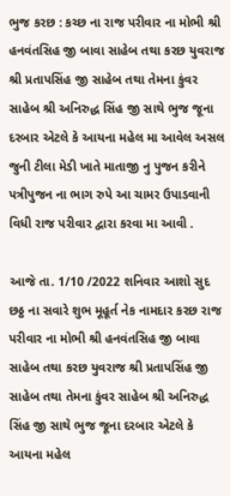ભુજ કરછ : કચ્છ ના રાજ પરીવાર ના મોભી શ્રી હનવંતસિહ જી બાવા સાહેબ તથા કરછ યુવરાજ શ્રી પ્રતાપસિંહ જી સાહેબ તથા તેમના કુંવર સાહેબ શ્રી અનિરુદ્ધ સિંહ જી સાથે ભુજ જૂના દરબાર એટલે કે આયના મહેલ મા આવેલ અસલ જુની ટીલા મેડી ખાતે માતાજી નુ પુજન કરીને પત્રીપુજન ના ભાગ રુપે આ ચામર ઉપાડવાની વિધી રાજ પરીવાર દ્વારા કરવા મા આવી .

આજે તા. 1/10 /2022 શનિવાર આશો સુદ છઠ્ઠ ના સવારે શુભ મૂહૂર્ત નેક નામદાર કરછ રાજ પરીવાર ના મોભી શ્રી હનવંતસિહ જી બાવા સાહેબ તથા કરછ યુવરાજ શ્રી પ્રતાપસિંહ જી સાહેબ તથા તેમના કુંવર સાહેબ શ્રી અનિરુદ્ધ સિંહ જી સાથે ભુજ જૂના દરબાર એટલે કે આયના મહેલ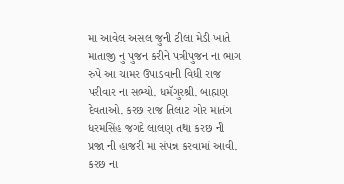મા આવેલ અસલ જુની ટીલા મેડી ખાતે માતાજી નુ પુજન કરીને પત્રીપુજન ના ભાગ રુપે આ ચામર ઉપાડવાની વિધી રાજ પરીવાર ના સભ્યો. ધમૅગુરશ્રી. બાહ્મણ દેવતાઓ. કરછ રાજ તિલાટ ગોર માતંગ ધરમસિંહ જગદે લાલણ તથા કરછ ની પ્રજા ની હાજરી મા સંપન્ન કરવામાં આવી.
કરછ ના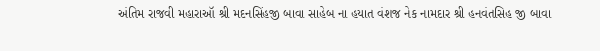અંતિમ રાજવી મહારાઑ શ્રી મદનસિંહજી બાવા સાહેબ ના હયાત વંશજ નેક નામદાર શ્રી હનવંતસિહ જી બાવા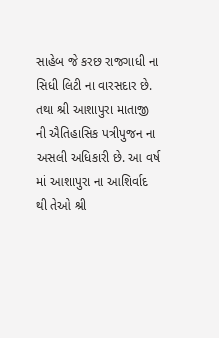સાહેબ જે કરછ રાજગાધી ના સિધી લિટી ના વારસદાર છે. તથા શ્રી આશાપુરા માતાજી ની ઐતિહાસિક પત્રીપુજન ના અસલી અધિકારી છે. આ વર્ષ માં આશાપુરા ના આશિર્વાદ થી તેઓ શ્રી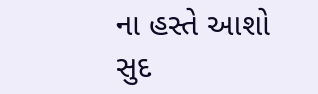ના હસ્તે આશો સુદ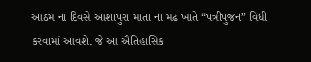આઠમ ના દિવસે આશાપુરા માતા ના મઢ ખાતે “પત્રીપુજન” વિધી કરવામાં આવશે. જે આ ઐતિહાસિક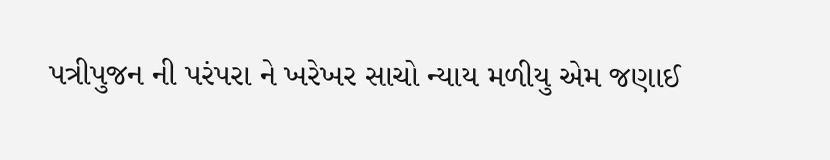પત્રીપુજન ની પરંપરા ને ખરેખર સાચો ન્યાય મળીયુ એમ જણાઈ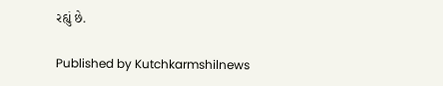રહ્યું છે.

Published by Kutchkarmshilnews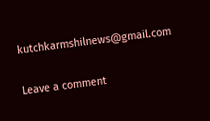kutchkarmshilnews@gmail.com

Leave a comment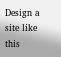Design a site like this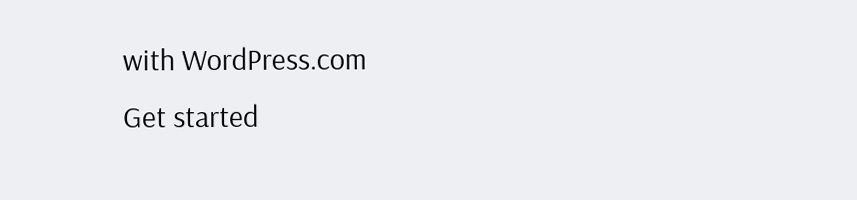with WordPress.com
Get started